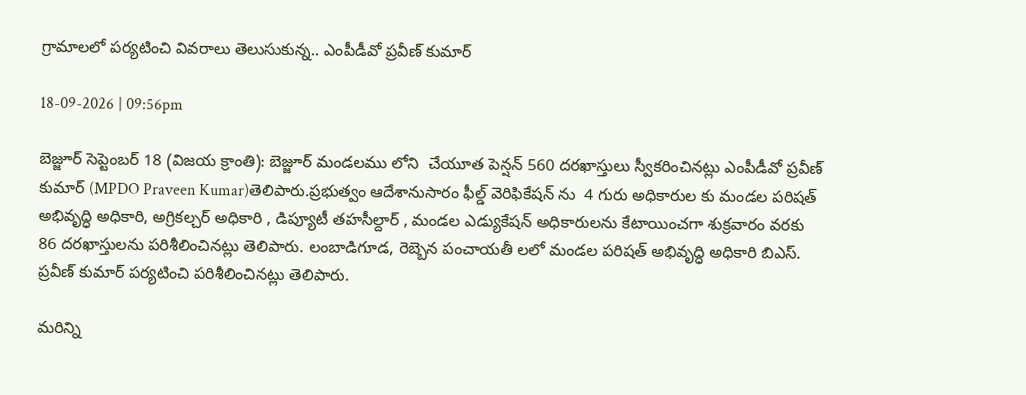గ్రామాలలో పర్యటించి వివరాలు తెలుసుకున్న.. ఎంపీడీవో ప్రవీణ్ కుమార్

18-09-2026 | 09:56pm

బెజ్జూర్ సెప్టెంబర్ 18 (విజయ క్రాంతి): బెజ్జూర్ మండలము లోని  చేయూత పెన్షన్ 560 దరఖాస్తులు స్వీకరించినట్లు ఎంపీడీవో ప్రవీణ్ కుమార్ (MPDO Praveen Kumar)తెలిపారు.ప్రభుత్వం ఆదేశానుసారం ఫీల్డ్ వెరిఫికేషన్ ను  4 గురు అధికారుల కు మండల పరిషత్ అభివృద్ధి అధికారి, అగ్రికల్చర్ అధికారి , డిప్యూటీ తహసీల్దార్ , మండల ఎడ్యుకేషన్ అధికారులను కేటాయించగా శుక్రవారం వరకు 86 దరఖాస్తులను పరిశీలించినట్లు తెలిపారు. లంబాడిగూడ, రెబ్బెన పంచాయతీ లలో మండల పరిషత్ అభివృద్ధి అధికారి బిఎస్. ప్రవీణ్ కుమార్ పర్యటించి పరిశీలించినట్లు తెలిపారు.

మరిన్ని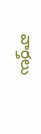వార్తలు